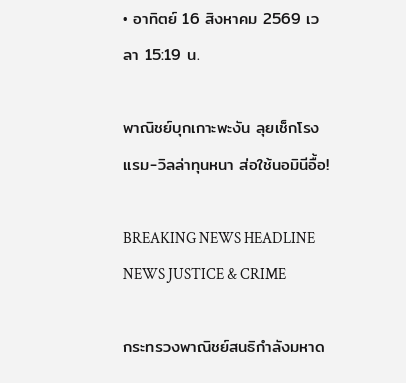• อาทิตย์ 16 สิงหาคม 2569 เวลา 15:19 น.

พาณิชย์บุกเกาะพะงัน ลุยเช็กโรงแรม-วิลล่าทุนหนา ส่อใช้นอมินีอื้อ!

BREAKING NEWS HEADLINE NEWS JUSTICE & CRIME

กระทรวงพาณิชย์สนธิกำลังมหาด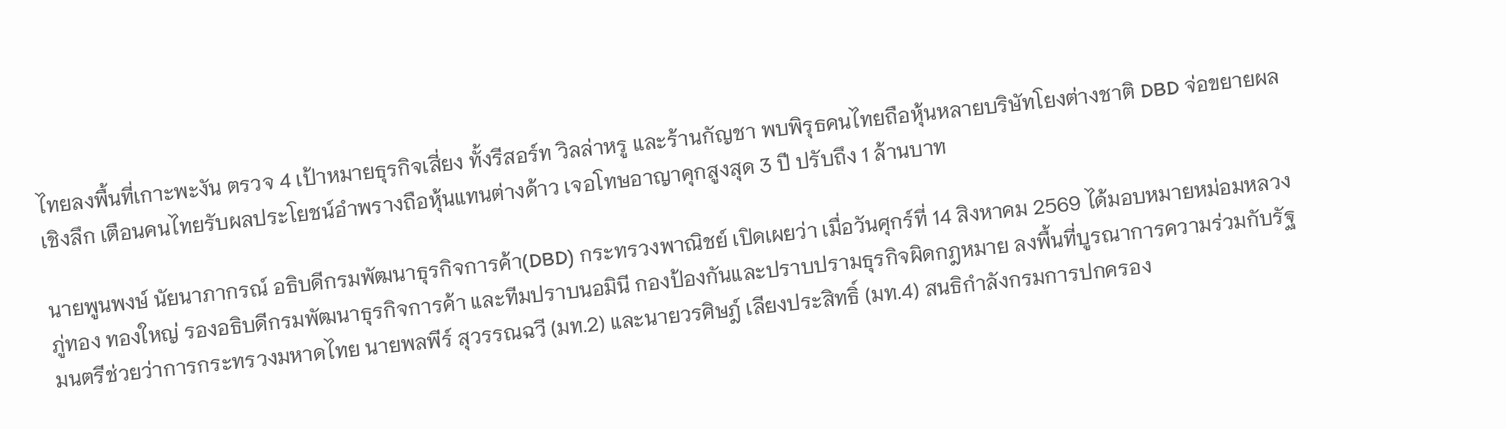ไทยลงพื้นที่เกาะพะงัน ตรวจ 4 เป้าหมายธุรกิจเสี่ยง ทั้งรีสอร์ท วิลล่าหรู และร้านกัญชา พบพิรุธคนไทยถือหุ้นหลายบริษัทโยงต่างชาติ DBD จ่อขยายผลเชิงลึก เตือนคนไทยรับผลประโยชน์อำพรางถือหุ้นแทนต่างด้าว เจอโทษอาญาคุกสูงสุด 3 ปี ปรับถึง 1 ล้านบาท

นายพูนพงษ์ นัยนาภากรณ์ อธิบดีกรมพัฒนาธุรกิจการค้า(DBD) กระทรวงพาณิชย์ เปิดเผยว่า เมื่อวันศุกร์ที่ 14 สิงหาคม 2569 ได้มอบหมายหม่อมหลวงภู่ทอง ทองใหญ่ รองอธิบดีกรมพัฒนาธุรกิจการค้า และทีมปราบนอมินี กองป้องกันและปราบปรามธุรกิจผิดกฎหมาย ลงพื้นที่บูรณาการความร่วมกับรัฐมนตรีช่วยว่าการกระทรวงมหาดไทย นายพลพีร์ สุวรรณฉวี (มท.2) และนายวรศิษฎ์ เลียงประสิทธิ์ (มท.4) สนธิกำลังกรมการปกครอง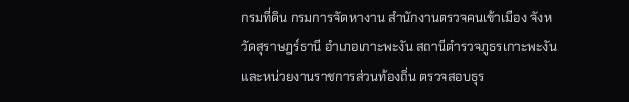กรมที่ดิน กรมการจัดหางาน สำนักงานตรวจคนเข้าเมือง จังหวัดสุราษฎร์ธานี อำเภอเกาะพะงัน สถานีตำรวจภูธรเกาะพะงัน และหน่วยงานราชการส่วนท้องถิ่น ตรวจสอบธุร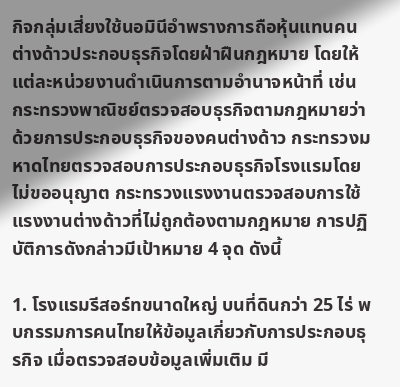กิจกลุ่มเสี่ยงใช้นอมินีอำพรางการถือหุ้นแทนคนต่างด้าวประกอบธุรกิจโดยฝ่าฝืนกฎหมาย โดยให้แต่ละหน่วยงานดำเนินการตามอำนาจหน้าที่ เช่น กระทรวงพาณิชย์ตรวจสอบธุรกิจตามกฎหมายว่าด้วยการประกอบธุรกิจของคนต่างด้าว กระทรวงมหาดไทยตรวจสอบการประกอบธุรกิจโรงแรมโดยไม่ขออนุญาต กระทรวงแรงงานตรวจสอบการใช้แรงงานต่างด้าวที่ไม่ถูกต้องตามกฎหมาย การปฏิบัติการดังกล่าวมีเป้าหมาย 4 จุด ดังนี้

1. โรงแรมรีสอร์ทขนาดใหญ่ บนที่ดินกว่า 25 ไร่ พบกรรมการคนไทยให้ข้อมูลเกี่ยวกับการประกอบธุรกิจ เมื่อตรวจสอบข้อมูลเพิ่มเติม มี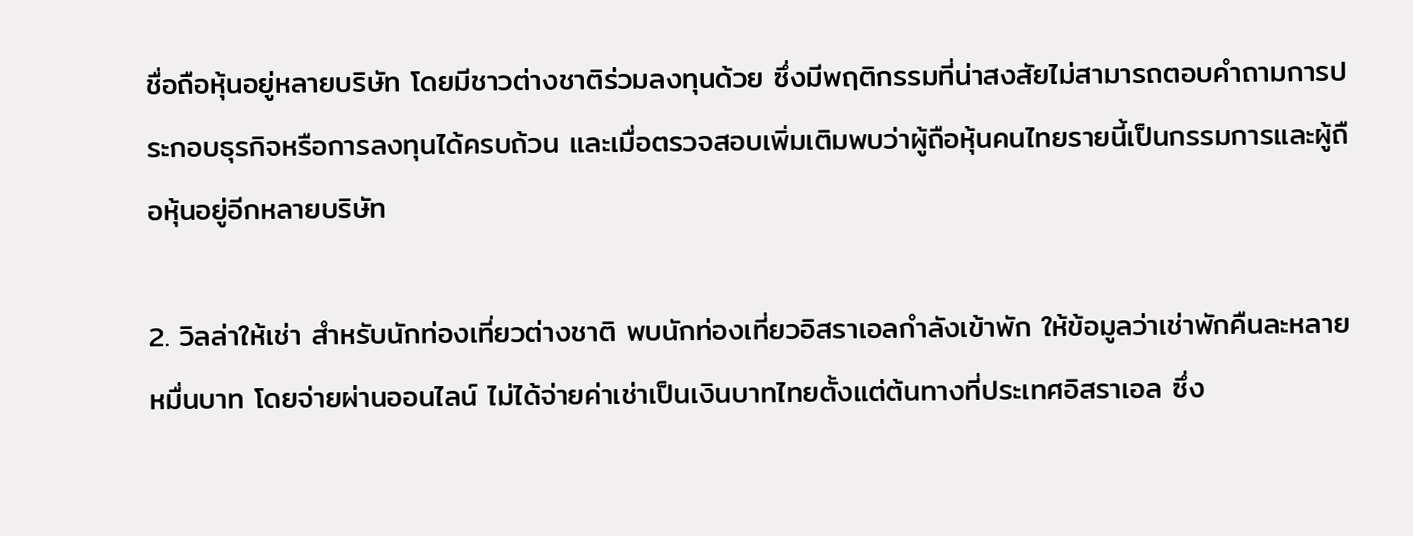ชื่อถือหุ้นอยู่หลายบริษัท โดยมีชาวต่างชาติร่วมลงทุนด้วย ซึ่งมีพฤติกรรมที่น่าสงสัยไม่สามารถตอบคำถามการประกอบธุรกิจหรือการลงทุนได้ครบถ้วน และเมื่อตรวจสอบเพิ่มเติมพบว่าผู้ถือหุ้นคนไทยรายนี้เป็นกรรมการและผู้ถือหุ้นอยู่อีกหลายบริษัท

2. วิลล่าให้เช่า สำหรับนักท่องเที่ยวต่างชาติ พบนักท่องเที่ยวอิสราเอลกำลังเข้าพัก ให้ข้อมูลว่าเช่าพักคืนละหลายหมื่นบาท โดยจ่ายผ่านออนไลน์ ไม่ได้จ่ายค่าเช่าเป็นเงินบาทไทยตั้งแต่ต้นทางที่ประเทศอิสราเอล ซึ่ง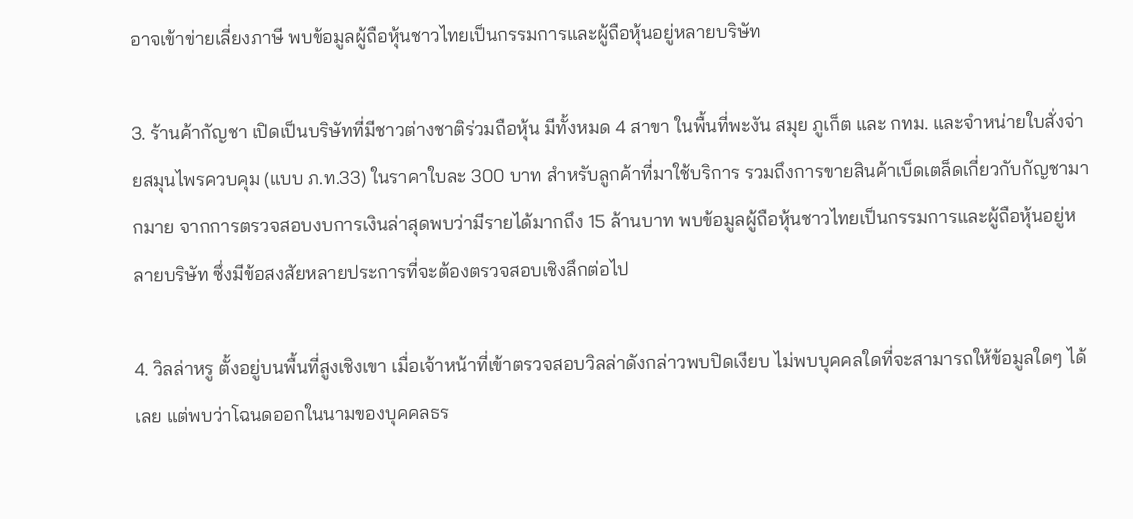อาจเข้าข่ายเลี่ยงภาษี พบข้อมูลผู้ถือหุ้นชาวไทยเป็นกรรมการและผู้ถือหุ้นอยู่หลายบริษัท

3. ร้านค้ากัญชา เปิดเป็นบริษัทที่มีชาวต่างชาติร่วมถือหุ้น มีทั้งหมด 4 สาขา ในพื้นที่พะงัน สมุย ภูเก็ต และ กทม. และจำหน่ายใบสั่งจ่ายสมุนไพรควบคุม (แบบ ภ.ท.33) ในราคาใบละ 300 บาท สำหรับลูกค้าที่มาใช้บริการ รวมถึงการขายสินค้าเบ็ดเตล็ดเกี่ยวกับกัญชามากมาย จากการตรวจสอบงบการเงินล่าสุดพบว่ามีรายได้มากถึง 15 ล้านบาท พบข้อมูลผู้ถือหุ้นชาวไทยเป็นกรรมการและผู้ถือหุ้นอยู่หลายบริษัท ซึ่งมีข้อสงสัยหลายประการที่จะต้องตรวจสอบเชิงลึกต่อไป

4. วิลล่าหรู ตั้งอยู่บนพื้นที่สูงเชิงเขา เมื่อเจ้าหน้าที่เข้าตรวจสอบวิลล่าดังกล่าวพบปิดเงียบ ไม่พบบุคคลใดที่จะสามารถให้ข้อมูลใดๆ ได้เลย แต่พบว่าโฉนดออกในนามของบุคคลธร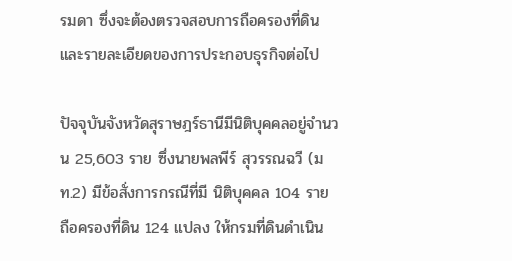รมดา ซึ่งจะต้องตรวจสอบการถือครองที่ดินและรายละเอียดของการประกอบธุรกิจต่อไป

ปัจจุบันจังหวัดสุราษฎร์ธานีมีนิติบุคคลอยู่จำนวน 25,603 ราย ซึ่งนายพลพีร์ สุวรรณฉวี (มท.2) มีข้อสั่งการกรณีที่มี นิติบุคคล 104 ราย ถือครองที่ดิน 124 แปลง ให้กรมที่ดินดำเนิน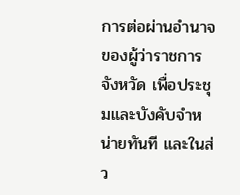การต่อผ่านอำนาจของผู้ว่าราชการจังหวัด เพื่อประชุมและบังคับจำหน่ายทันที และในส่ว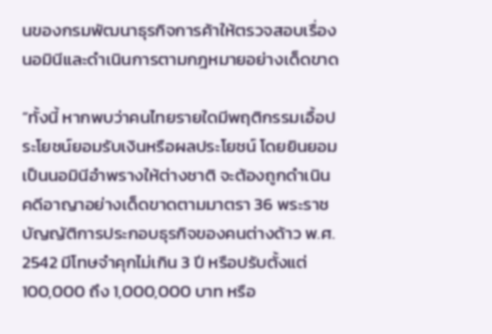นของกรมพัฒนาธุรกิจการค้าให้ตรวจสอบเรื่องนอมินีและดำเนินการตามกฎหมายอย่างเด็ดขาด

“ทั้งนี้ หากพบว่าคนไทยรายใดมีพฤติกรรมเอื้อประโยชน์ยอมรับเงินหรือผลประโยชน์ โดยยินยอมเป็นนอมินีอำพรางให้ต่างชาติ จะต้องถูกดำเนินคดีอาญาอย่างเด็ดขาดตามมาตรา 36 พระราชบัญญัติการประกอบธุรกิจของคนต่างด้าว พ.ศ. 2542 มีโทษจำคุกไม่เกิน 3 ปี หรือปรับตั้งแต่ 100,000 ถึง 1,000,000 บาท หรือ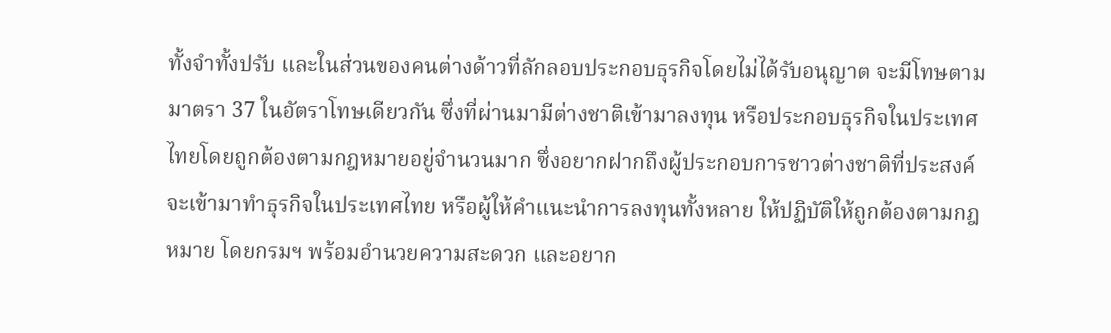ทั้งจำทั้งปรับ และในส่วนของคนต่างด้าวที่ลักลอบประกอบธุรกิจโดยไม่ได้รับอนุญาต จะมีโทษตามมาตรา 37 ในอัตราโทษเดียวกัน ซึ่งที่ผ่านมามีต่างชาติเข้ามาลงทุน หรือประกอบธุรกิจในประเทศไทยโดยถูกต้องตามกฎหมายอยู่จำนวนมาก ซึ่งอยากฝากถึงผู้ประกอบการชาวต่างชาติที่ประสงค์จะเข้ามาทำธุรกิจในประเทศไทย หรือผู้ให้คำแนะนำการลงทุนทั้งหลาย ให้ปฏิบัติให้ถูกต้องตามกฎหมาย โดยกรมฯ พร้อมอำนวยความสะดวก และอยาก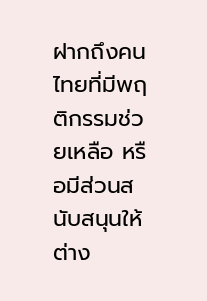ฝากถึงคนไทยที่มีพฤติกรรมช่วยเหลือ หรือมีส่วนสนับสนุนให้ต่าง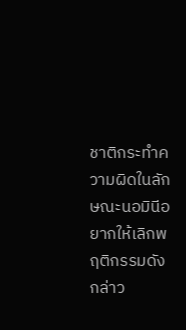ชาติกระทำความผิดในลักษณะนอมินีอยากให้เลิกพฤติกรรมดังกล่าว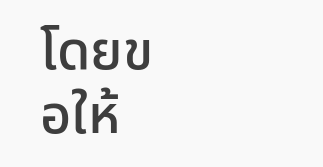โดยขอให้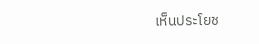เห็นประโยช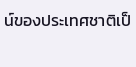น์ของประเทศชาติเป็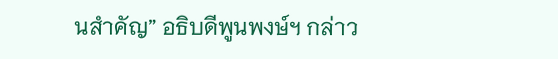นสำคัญ” อธิบดีพูนพงษ์ฯ กล่าว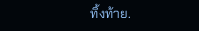ทิ้งท้าย.